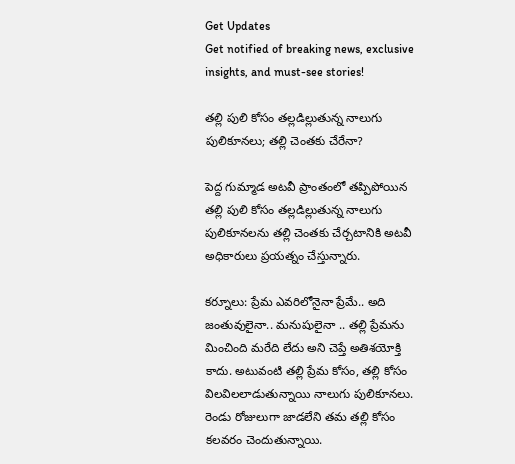Get Updates
Get notified of breaking news, exclusive insights, and must-see stories!

తల్లి పులి కోసం తల్లడిల్లుతున్న నాలుగు పులికూనలు; తల్లి చెంతకు చేరేనా?

పెద్ద గుమ్మాడ అటవీ ప్రాంతంలో తప్పిపోయిన తల్లి పులి కోసం తల్లడిల్లుతున్న నాలుగు పులికూనలను తల్లి చెంతకు చేర్చటానికి అటవీ అధికారులు ప్రయత్నం చేస్తున్నారు.

కర్నూలు: ప్రేమ ఎవరిలోనైనా ప్రేమే.. అది జంతువులైనా.. మనుషులైనా .. తల్లి ప్రేమను మించింది మరేది లేదు అని చెప్తే అతిశయోక్తి కాదు. అటువంటి తల్లి ప్రేమ కోసం, తల్లి కోసం విలవిలలాడుతున్నాయి నాలుగు పులికూనలు. రెండు రోజులుగా జాడలేని తమ తల్లి కోసం కలవరం చెందుతున్నాయి.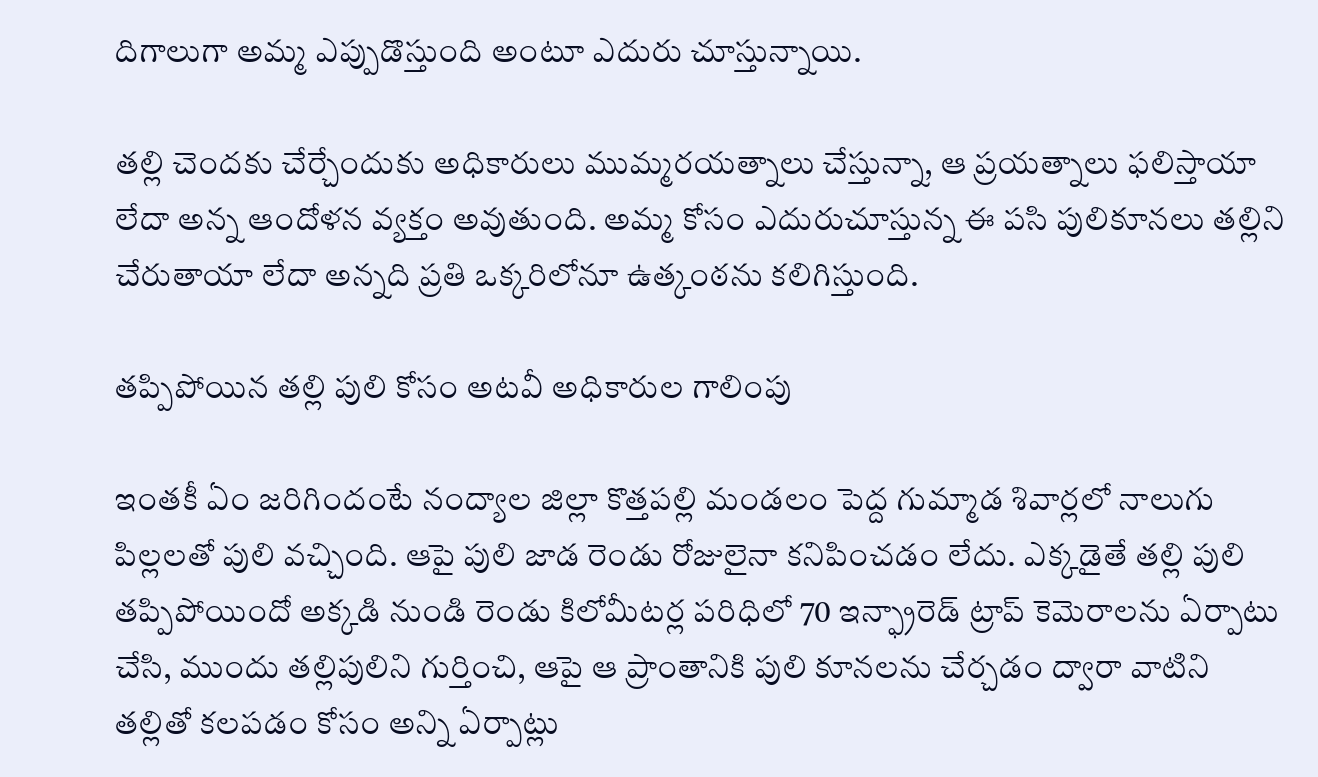దిగాలుగా అమ్మ ఎప్పుడొస్తుంది అంటూ ఎదురు చూస్తున్నాయి.

తల్లి చెందకు చేర్చేందుకు అధికారులు ముమ్మరయత్నాలు చేస్తున్నా, ఆ ప్రయత్నాలు ఫలిస్తాయా లేదా అన్న ఆందోళన వ్యక్తం అవుతుంది. అమ్మ కోసం ఎదురుచూస్తున్న ఈ పసి పులికూనలు తల్లిని చేరుతాయా లేదా అన్నది ప్రతి ఒక్కరిలోనూ ఉత్కంఠను కలిగిస్తుంది.

తప్పిపోయిన తల్లి పులి కోసం అటవీ అధికారుల గాలింపు

ఇంతకీ ఏం జరిగిందంటే నంద్యాల జిల్లా కొత్తపల్లి మండలం పెద్ద గుమ్మాడ శివార్లలో నాలుగు పిల్లలతో పులి వచ్చింది. ఆపై పులి జాడ రెండు రోజులైనా కనిపించడం లేదు. ఎక్కడైతే తల్లి పులి తప్పిపోయిందో అక్కడి నుండి రెండు కిలోమీటర్ల పరిధిలో 70 ఇన్ఫ్రారెడ్ ట్రాప్ కెమెరాలను ఏర్పాటు చేసి, ముందు తల్లిపులిని గుర్తించి, ఆపై ఆ ప్రాంతానికి పులి కూనలను చేర్చడం ద్వారా వాటిని తల్లితో కలపడం కోసం అన్ని ఏర్పాట్లు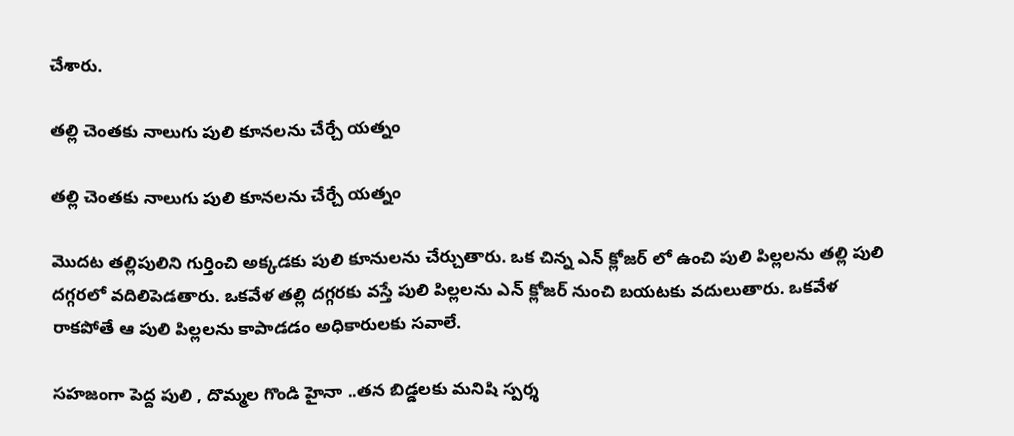చేశారు.

తల్లి చెంతకు నాలుగు పులి కూనలను చేర్చే యత్నం

తల్లి చెంతకు నాలుగు పులి కూనలను చేర్చే యత్నం

మొదట తల్లిపులిని గుర్తించి అక్కడకు పులి కూనులను చేర్చుతారు. ఒక చిన్న ఎన్ క్లోజర్ లో ఉంచి పులి పిల్లలను తల్లి పులి దగ్గరలో వదిలిపెడతారు. ఒకవేళ తల్లి దగ్గరకు వస్తే పులి పిల్లలను ఎన్ క్లోజర్ నుంచి బయటకు వదులుతారు. ఒకవేళ రాకపోతే ఆ పులి పిల్లలను కాపాడడం అధికారులకు సవాలే.

సహజంగా పెద్ద పులి , దొమ్మల గొండి హైనా ..తన బిడ్డలకు మనిషి స్పర్శ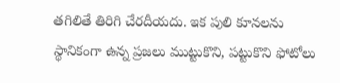తగిలితే తిరిగి చేరదీయదు. ఇక పులి కూనలను స్థానికంగా ఉన్న ప్రజలు ముట్టుకొని, పట్టుకొని ఫోటోలు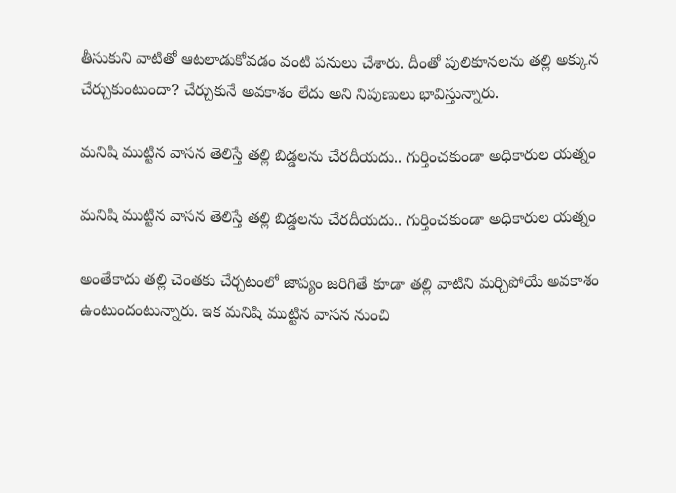తీసుకుని వాటితో ఆటలాడుకోవడం వంటి పనులు చేశారు. దీంతో పులికూనలను తల్లి అక్కున చేర్చుకుంటుందా? చేర్చుకునే అవకాశం లేదు అని నిపుణులు భావిస్తున్నారు.

మనిషి ముట్టిన వాసన తెలిస్తే తల్లి బిడ్డలను చేరదీయదు.. గుర్తించకుండా అధికారుల యత్నం

మనిషి ముట్టిన వాసన తెలిస్తే తల్లి బిడ్డలను చేరదీయదు.. గుర్తించకుండా అధికారుల యత్నం

అంతేకాదు తల్లి చెంతకు చేర్చటంలో జాప్యం జరిగితే కూడా తల్లి వాటిని మర్చిపోయే అవకాశం ఉంటుందంటున్నారు. ఇక మనిషి ముట్టిన వాసన నుంచి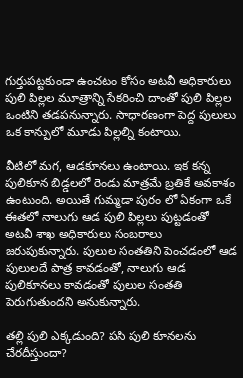గుర్తుపట్టకుండా ఉంచటం కోసం అటవీ అధికారులు పులి పిల్లల మూత్రాన్ని సేకరించి దాంతో పులి పిల్లల ఒంటిని తడపనున్నారు. సాధారణంగా పెద్ద పులులు ఒక కాన్పులో మూడు పిల్లల్ని కంటాయి.

వీటిలో మగ, ఆడకూనలు ఉంటాయి. ఇక కన్న పులికూన బిడ్డలలో రెండు మాత్రమే బ్రతికే అవకాశం ఉంటుంది. అయితే గుమ్మడా పురం లో ఏకంగా ఒకే ఈతలో నాలుగు ఆడ పులి పిల్లలు పుట్టడంతో అటవీ శాఖ అధికారులు సంబరాలు జరుపుకున్నారు. పులుల సంతతిని పెంచడంలో ఆడ పులులదే పాత్ర కావడంతో, నాలుగు ఆడ పులికూనలు కావడంతో పులుల సంతతి పెరుగుతుందని అనుకున్నారు.

తల్లి పులి ఎక్కడుంది? పసి పులి కూనలను చేరదీస్తుందా?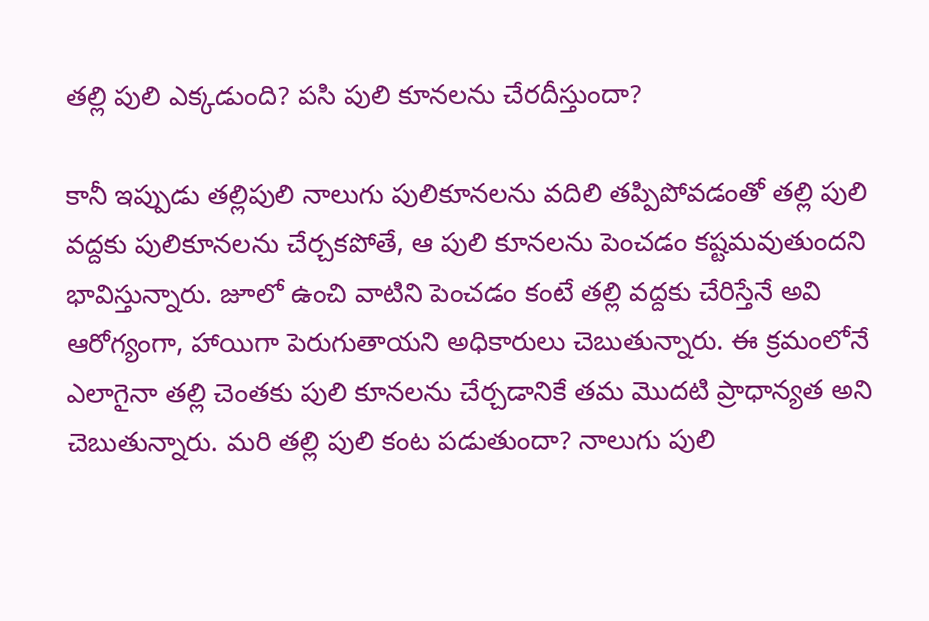తల్లి పులి ఎక్కడుంది? పసి పులి కూనలను చేరదీస్తుందా?

కానీ ఇప్పుడు తల్లిపులి నాలుగు పులికూనలను వదిలి తప్పిపోవడంతో తల్లి పులి వద్దకు పులికూనలను చేర్చకపోతే, ఆ పులి కూనలను పెంచడం కష్టమవుతుందని భావిస్తున్నారు. జూలో ఉంచి వాటిని పెంచడం కంటే తల్లి వద్దకు చేరిస్తేనే అవి ఆరోగ్యంగా, హాయిగా పెరుగుతాయని అధికారులు చెబుతున్నారు. ఈ క్రమంలోనే ఎలాగైనా తల్లి చెంతకు పులి కూనలను చేర్చడానికే తమ మొదటి ప్రాధాన్యత అని చెబుతున్నారు. మరి తల్లి పులి కంట పడుతుందా? నాలుగు పులి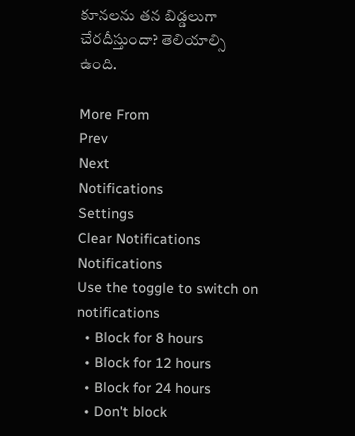కూనలను తన బిడ్డలుగా చేరదీస్తుందా? తెలియాల్సి ఉంది.

More From
Prev
Next
Notifications
Settings
Clear Notifications
Notifications
Use the toggle to switch on notifications
  • Block for 8 hours
  • Block for 12 hours
  • Block for 24 hours
  • Don't block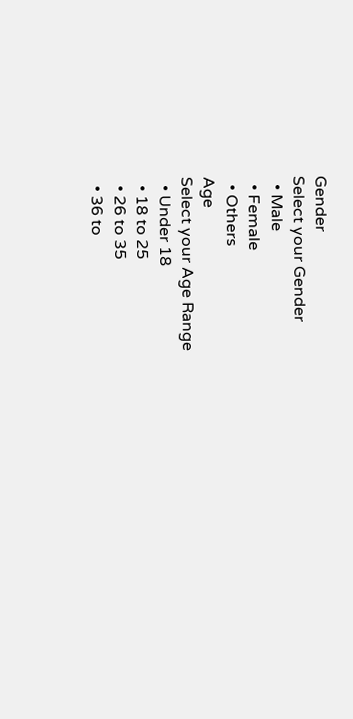Gender
Select your Gender
  • Male
  • Female
  • Others
Age
Select your Age Range
  • Under 18
  • 18 to 25
  • 26 to 35
  • 36 to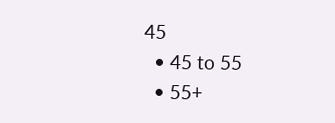45
  • 45 to 55
  • 55+